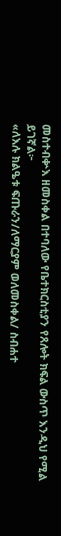መስተብቍእ ዘመስቀል በተባለው የቤተክርስቲያን የጸሎት ክፍል ውስጥ እንዲህ የሚል ይገኛል፦
«ለእሉ ክልዔቱ ፍጡራን/ለማርያም ወለመስቀል/ ስብሐተ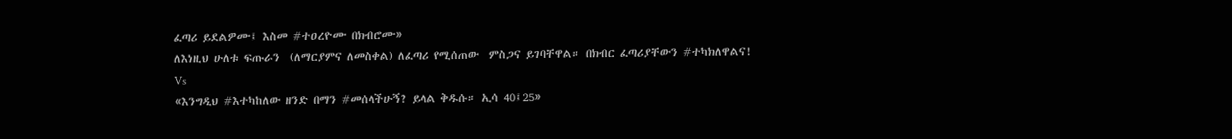ፈጣሪ ይደልዎሙ፤ እስመ #ተዐረዮሙ በክብሮሙ»
ለእነዚህ ሁለቱ ፍጡራን  (ለማርያምና ለመስቀል) ለፈጣሪ የሚሰጠው  ምስጋና ይገባቸዋል። በክብር ፈጣሪያቸውን #ተካክለዋልና!
Vs
«እንግዲህ #እተካከለው ዘንድ በማን #መሰላችሁኝ? ይላል ቅዱሱ። ኢሳ 40፤25»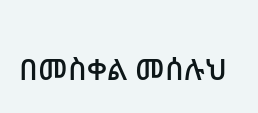በመስቀል መሰሉህ